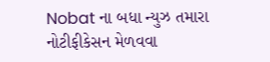Nobat ના બધા ન્યુઝ તમારા નોટીફીકેસન મેળવવા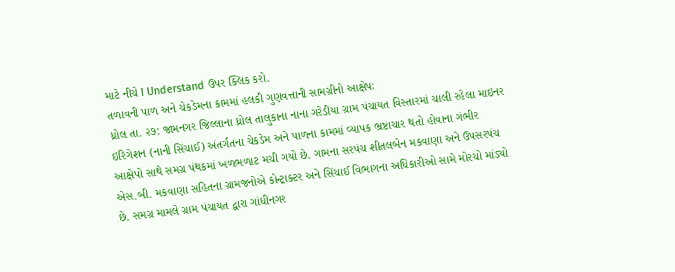માટે નીચે I Understand ઉપર ક્લિક કરો.
તળાવની પાળ અને ચેકડેમના કામમાં હલકી ગુણવત્તાની સામગ્રીનો આક્ષેપઃ
ધ્રોલ તા. ૨૭: જામનગર જિલ્લાના ધ્રોલ તાલુકાના નાના ગરેડીયા ગ્રામ પંચાયત વિસ્તારમાં ચાલી રહેલા માઇનર ઇરિગેશન (નાની સિંચાઈ) અંતર્ગતના ચેકડેમ અને પાળના કામમાં વ્યાપક ભ્રષ્ટાચાર થતો હોવાના ગંભીર આક્ષેપો સાથે સમગ્ર પંથકમાં ખળભળાટ મચી ગયો છે. ગામના સરપંચ શીતલબેન મકવાણા અને ઉપસરપંચ એસ.બી. મકવાણા સહિતના ગ્રામજનોએ કોન્ટ્રાક્ટર અને સિંચાઈ વિભાગના અધિકારીઓ સામે મોરચો માંડ્યો છે. સમગ્ર મામલે ગ્રામ પંચાયત દ્વારા ગાંધીનગર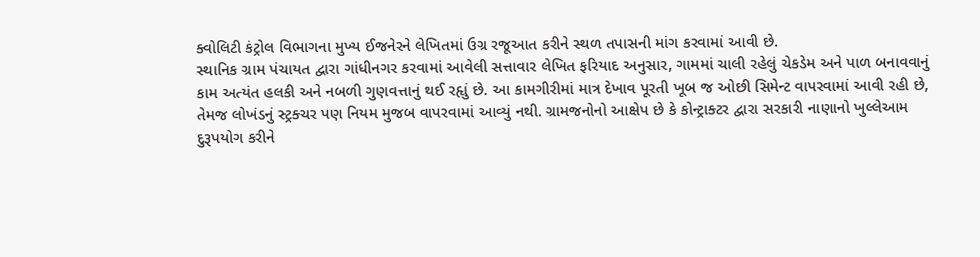ક્વોલિટી કંટ્રોલ વિભાગના મુખ્ય ઈજનેરને લેખિતમાં ઉગ્ર રજૂઆત કરીને સ્થળ તપાસની માંગ કરવામાં આવી છે.
સ્થાનિક ગ્રામ પંચાયત દ્વારા ગાંધીનગર કરવામાં આવેલી સત્તાવાર લેખિત ફરિયાદ અનુસાર, ગામમાં ચાલી રહેલું ચેકડેમ અને પાળ બનાવવાનું કામ અત્યંત હલકી અને નબળી ગુણવત્તાનું થઈ રહૃાું છે. આ કામગીરીમાં માત્ર દેખાવ પૂરતી ખૂબ જ ઓછી સિમેન્ટ વાપરવામાં આવી રહી છે, તેમજ લોખંડનું સ્ટ્રક્ચર પણ નિયમ મુજબ વાપરવામાં આવ્યું નથી. ગ્રામજનોનો આક્ષેપ છે કે કોન્ટ્રાક્ટર દ્વારા સરકારી નાણાનો ખુલ્લેઆમ દુરૂપયોગ કરીને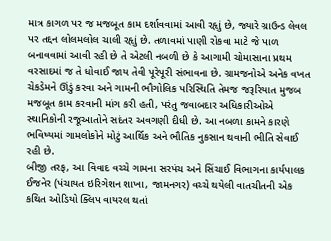માત્ર કાગળ પર જ મજબૂત કામ દર્શાવવામાં આવી રહૃાું છે, જ્યારે ગ્રાઉન્ડ લેવલ પર તદ્દન લોલમલોલ ચાલી રહૃાું છે. તળાવમાં પાણી રોકવા માટે જે પાળ બનાવવામાં આવી રહી છે તે એટલી નબળી છે કે આગામી ચોમાસાના પ્રથમ વરસાદમાં જ તે ધોવાઈ જાય તેવી પૂરેપૂરી સંભાવના છે. ગ્રામજનોએ અનેક વખત ચેકડેમને ઊંડું કરવા અને ગામની ભૌગોલિક પરિસ્થિતિ તેમજ જરૂરિયાત મુજબ મજબૂત કામ કરવાની માંગ કરી હતી, પરંતુ જવાબદાર અધિકારીઓએ સ્થાનિકોની રજૂઆતોને સદંતર અવગણી દીધી છે. આ નબળા કામને કારણે ભવિષ્યમાં ગામલોકોને મોટું આર્થિક અને ભૌતિક નુકસાન થવાની ભીતિ સેવાઈ રહી છે.
બીજી તરફ, આ વિવાદ વચ્ચે ગામના સરપંચ અને સિંચાઈ વિભાગના કાર્યપાલક ઈજનેર (પંચાયત ઇરિગેશન શાખા, જામનગર) વચ્ચે થયેલી વાતચીતની એક કથિત ઓડિયો ક્લિપ વાયરલ થતાં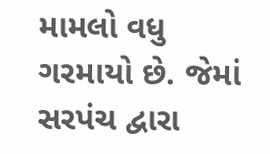મામલો વધુ ગરમાયો છે. જેમાં સરપંચ દ્વારા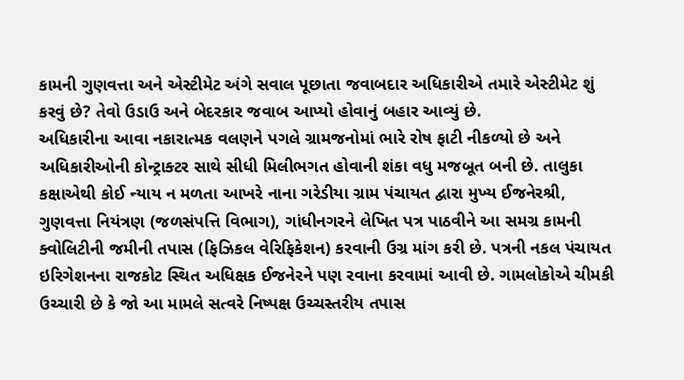કામની ગુણવત્તા અને એસ્ટીમેટ અંગે સવાલ પૂછાતા જવાબદાર અધિકારીએ તમારે એસ્ટીમેટ શું કરવું છે? તેવો ઉડાઉ અને બેદરકાર જવાબ આપ્યો હોવાનું બહાર આવ્યું છે.
અધિકારીના આવા નકારાત્મક વલણને પગલે ગ્રામજનોમાં ભારે રોષ ફાટી નીકળ્યો છે અને અધિકારીઓની કોન્ટ્રાક્ટર સાથે સીધી મિલીભગત હોવાની શંકા વધુ મજબૂત બની છે. તાલુકા કક્ષાએથી કોઈ ન્યાય ન મળતા આખરે નાના ગરેડીયા ગ્રામ પંચાયત દ્વારા મુખ્ય ઈજનેરશ્રી, ગુણવત્તા નિયંત્રણ (જળસંપત્તિ વિભાગ), ગાંધીનગરને લેખિત પત્ર પાઠવીને આ સમગ્ર કામની ક્વોલિટીની જમીની તપાસ (ફિઝિકલ વેરિફિકેશન) કરવાની ઉગ્ર માંગ કરી છે. પત્રની નકલ પંચાયત ઇરિગેશનના રાજકોટ સ્થિત અધિક્ષક ઈજનેરને પણ રવાના કરવામાં આવી છે. ગામલોકોએ ચીમકી ઉચ્ચારી છે કે જો આ મામલે સત્વરે નિષ્પક્ષ ઉચ્ચસ્તરીય તપાસ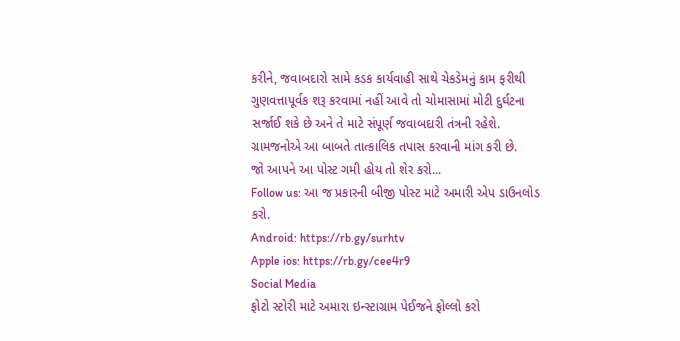કરીને, જવાબદારો સામે કડક કાર્યવાહી સાથે ચેકડેમનું કામ ફરીથી ગુણવત્તાપૂર્વક શરૂ કરવામાં નહીં આવે તો ચોમાસામાં મોટી દુર્ઘટના સર્જાઈ શકે છે અને તે માટે સંપૂર્ણ જવાબદારી તંત્રની રહેશે. ગ્રામજનોએ આ બાબતે તાત્કાલિક તપાસ કરવાની માંગ કરી છે.
જો આપને આ પોસ્ટ ગમી હોય તો શેર કરો...
Follow us: આ જ પ્રકારની બીજી પોસ્ટ માટે અમારી એપ ડાઉનલોડ કરો.
Android: https://rb.gy/surhtv
Apple ios: https://rb.gy/cee4r9
Social Media
ફોટો સ્ટોરી માટે અમારા ઇન્સ્ટાગ્રામ પેઈજને ફોલ્લો કરો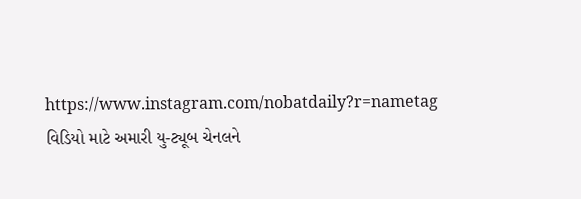https://www.instagram.com/nobatdaily?r=nametag
વિડિયો માટે અમારી યુ-ટ્યૂબ ચેનલને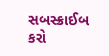સબસ્ક્રાઈબ કરો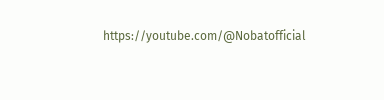https://youtube.com/@Nobatofficial